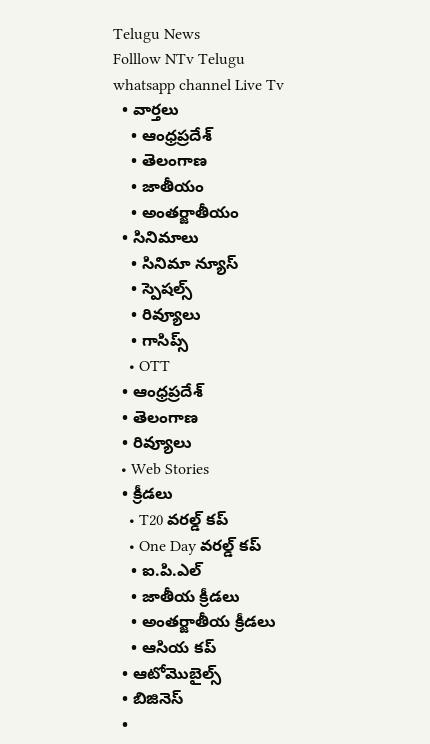Telugu News
Folllow NTv Telugu whatsapp channel Live Tv
  • వార్తలు
    • ఆంధ్రప్రదేశ్
    • తెలంగాణ
    • జాతీయం
    • అంతర్జాతీయం
  • సినిమాలు
    • సినిమా న్యూస్
    • స్పెషల్స్
    • రివ్యూలు
    • గాసిప్స్
    • OTT
  • ఆంధ్రప్రదేశ్
  • తెలంగాణ
  • రివ్యూలు
  • Web Stories
  • క్రీడలు
    • T20 వరల్డ్ కప్
    • One Day వరల్డ్ కప్
    • ఐ.పి.ఎల్
    • జాతీయ క్రీడలు
    • అంతర్జాతీయ క్రీడలు
    • ఆసియ కప్
  • ఆటోమొబైల్స్
  • బిజినెస్‌
  •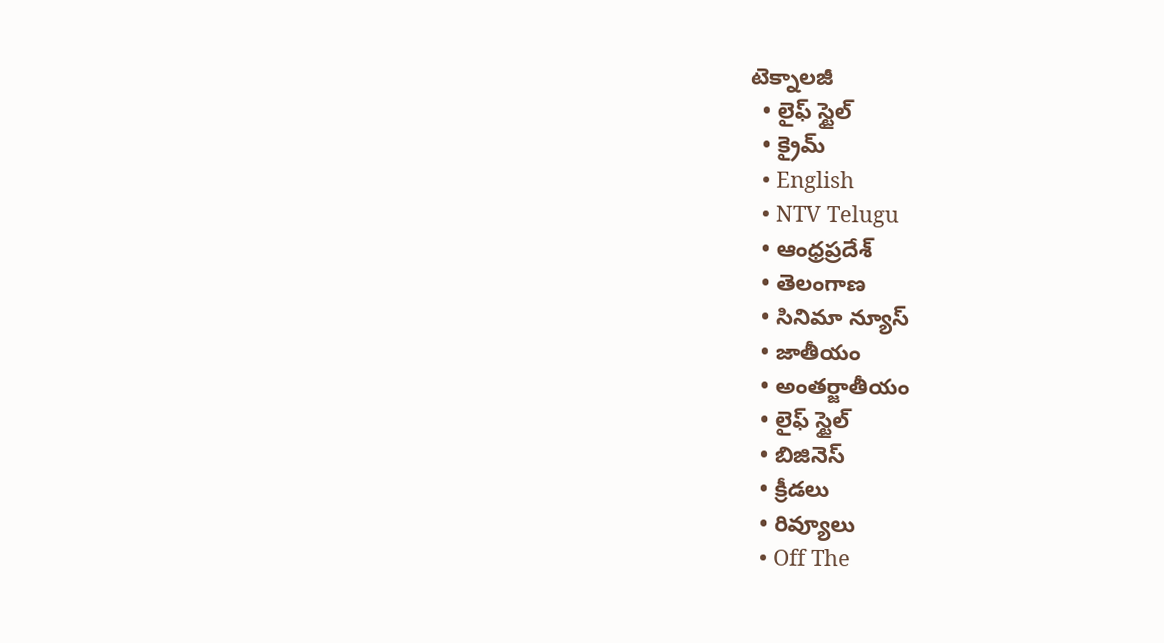టెక్నాలజీ
  • లైఫ్ స్టైల్
  • క్రైమ్
  • English
  • NTV Telugu
  • ఆంధ్రప్రదేశ్
  • తెలంగాణ
  • సినిమా న్యూస్
  • జాతీయం
  • అంతర్జాతీయం
  • లైఫ్ స్టైల్
  • బిజినెస్‌
  • క్రీడలు
  • రివ్యూలు
  • Off The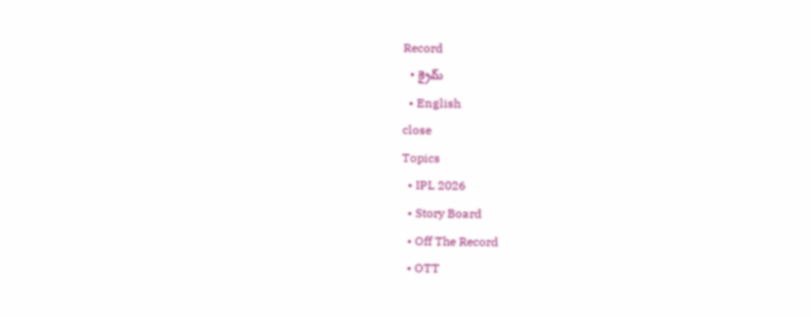Record
  • క్రైమ్
  • English
close
Topics
  • IPL 2026
  • Story Board
  • Off The Record
  • OTT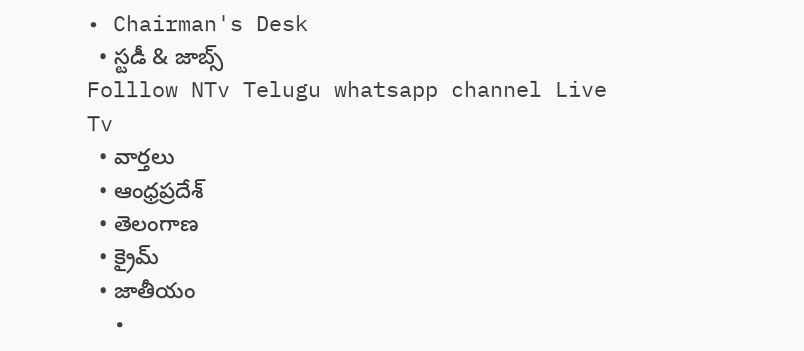• Chairman's Desk
  • స్టడీ & జాబ్స్
Folllow NTv Telugu whatsapp channel Live Tv
  • వార్తలు
  • ఆంధ్రప్రదేశ్
  • తెలంగాణ
  • క్రైమ్
  • జాతీయం
  •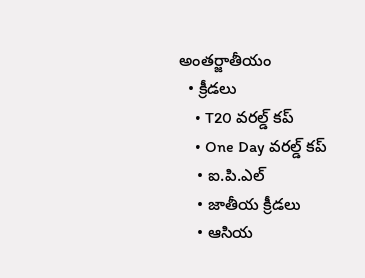అంతర్జాతీయం
  • క్రీడలు
    • T20 వరల్డ్ కప్
    • One Day వరల్డ్ కప్
    • ఐ.పి.ఎల్
    • జాతీయ క్రీడలు
    • ఆసియ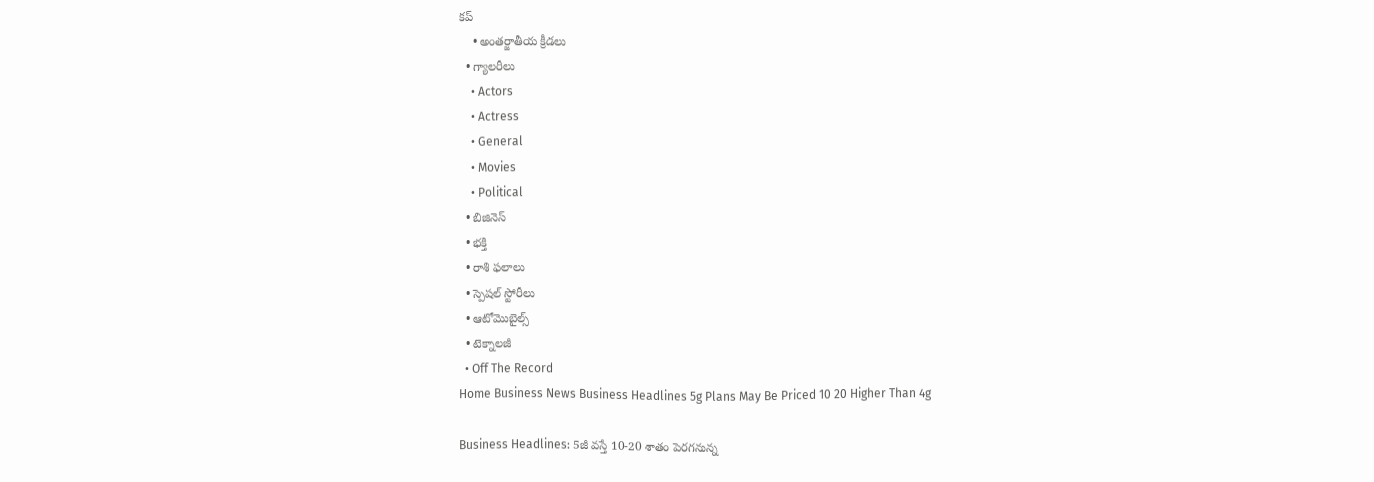కప్
    • అంతర్జాతీయ క్రీడలు
  • గ్యాలరీలు
    • Actors
    • Actress
    • General
    • Movies
    • Political
  • బిజినెస్‌
  • భక్తి
  • రాశి ఫలాలు
  • స్పెషల్‌ స్టోరీలు
  • ఆటోమొబైల్స్
  • టెక్నాలజీ
  • Off The Record
Home Business News Business Headlines 5g Plans May Be Priced 10 20 Higher Than 4g

Business Headlines: 5జీ వస్తే 10-20 శాతం పెరగనున్న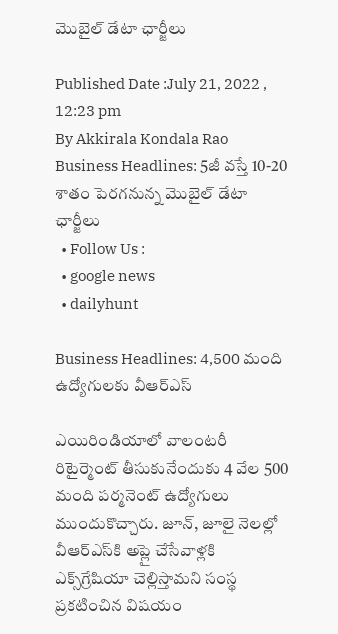మొబైల్‌ డేటా ఛార్జీలు

Published Date :July 21, 2022 , 12:23 pm
By Akkirala Kondala Rao
Business Headlines: 5జీ వస్తే 10-20 శాతం పెరగనున్న మొబైల్‌ డేటా ఛార్జీలు
  • Follow Us :
  • google news
  • dailyhunt

Business Headlines: 4,500 మంది ఉద్యోగులకు వీఆర్‌ఎస్‌

ఎయిరిండియాలో వాలంటరీ రిటైర్మెంట్‌ తీసుకునేందుకు 4 వేల 500 మంది పర్మనెంట్‌ ఉద్యోగులు ముందుకొచ్చారు. జూన్‌, జూలై నెలల్లో వీఆర్‌ఎస్‌కి అప్లై చేసేవాళ్లకి ఎక్స్‌గ్రేషియా చెల్లిస్తామని సంస్థ ప్రకటించిన విషయం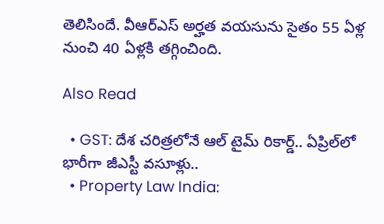తెలిసిందే. వీఆర్‌ఎస్‌ అర్హత వయసును సైతం 55 ఏళ్ల నుంచి 40 ఏళ్లకి తగ్గించింది.

Also Read

  • GST: దేశ చరిత్రలోనే ఆల్ టైమ్ రికార్డ్.. ఏప్రిల్‌లో భారీగా జీఎస్టీ వసూళ్లు..
  • Property Law India: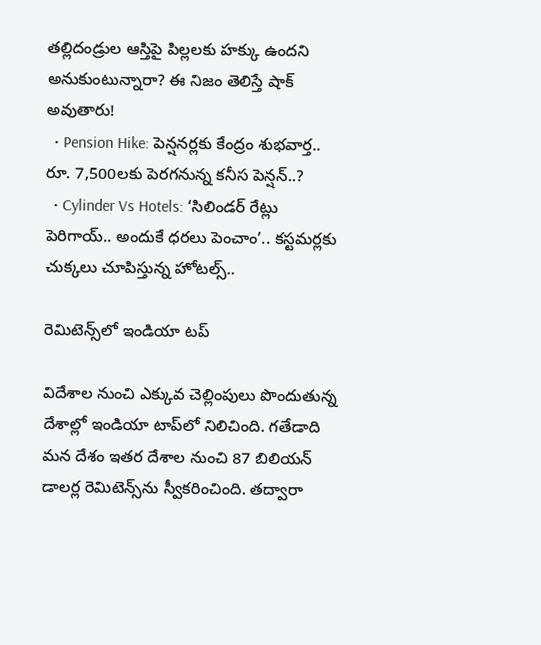తల్లిదండ్రుల ఆస్తిపై పిల్లలకు హక్కు ఉందని అనుకుంటున్నారా? ఈ నిజం తెలిస్తే షాక్ అవుతారు!
  • Pension Hike: పెన్షనర్లకు కేంద్రం శుభవార్త.. రూ. 7,500లకు పెరగనున్న కనీస పెన్షన్..?
  • Cylinder Vs Hotels: ‘సిలిండర్ రేట్లు పెరిగాయ్.. అందుకే ధరలు పెంచాం’.. కస్టమర్లకు చుక్కలు చూపిస్తున్న హోటల్స్..

రెమిటెన్స్‌లో ఇండియా టప్‌

విదేశాల నుంచి ఎక్కువ చెల్లింపులు పొందుతున్న దేశాల్లో ఇండియా టాప్‌లో నిలిచింది. గతేడాది మన దేశం ఇతర దేశాల నుంచి 87 బిలియన్‌ డాలర్ల రెమిటెన్స్‌ను స్వీకరించింది. తద్వారా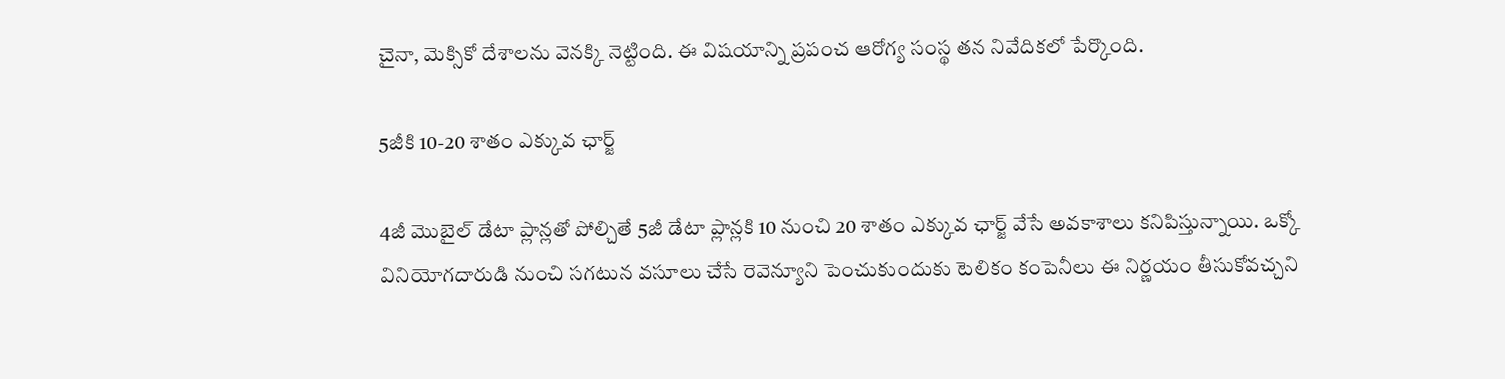చైనా, మెక్సికో దేశాలను వెనక్కి నెట్టింది. ఈ విషయాన్ని ప్రపంచ ఆరోగ్య సంస్థ తన నివేదికలో పేర్కొంది.

5జీకి 10-20 శాతం ఎక్కువ ఛార్జ్‌

4జీ మొబైల్‌ డేటా ప్లాన్లతో పోల్చితే 5జీ డేటా ప్లాన్లకి 10 నుంచి 20 శాతం ఎక్కువ ఛార్జ్‌ వేసే అవకాశాలు కనిపిస్తున్నాయి. ఒక్కో వినియోగదారుడి నుంచి సగటున వసూలు చేసే రెవెన్యూని పెంచుకుందుకు టెలికం కంపెనీలు ఈ నిర్ణయం తీసుకోవచ్చని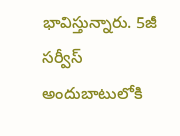భావిస్తున్నారు. 5జీ సర్వీస్‌ అందుబాటులోకి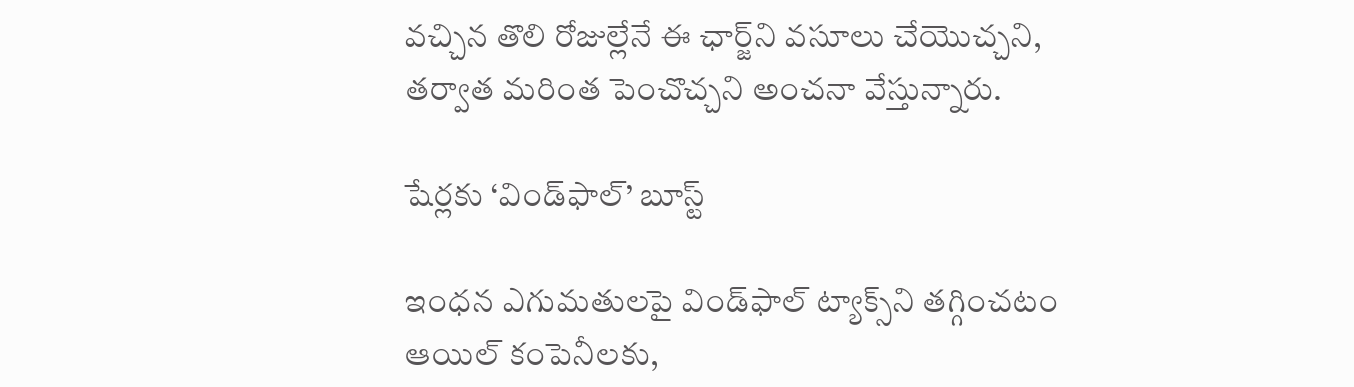వచ్చిన తొలి రోజుల్లేనే ఈ ఛార్జ్‌ని వసూలు చేయొచ్చని, తర్వాత మరింత పెంచొచ్చని అంచనా వేస్తున్నారు.

షేర్లకు ‘విండ్‌ఫాల్‌’ బూస్ట్‌

ఇంధన ఎగుమతులపై విండ్‌ఫాల్‌ ట్యాక్స్‌ని తగ్గించటం ఆయిల్‌ కంపెనీలకు,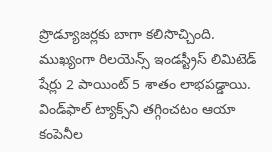ప్రొడ్యూజర్లకు బాగా కలిసొచ్చింది. ముఖ్యంగా రిలయెన్స్‌ ఇండస్ట్రీస్‌ లిమిటెడ్‌ షేర్లు 2 పాయింట్‌ 5 శాతం లాభపడ్డాయి. విండ్‌ఫాల్‌ ట్యాక్స్‌ని తగ్గించటం ఆయా కంపెనీల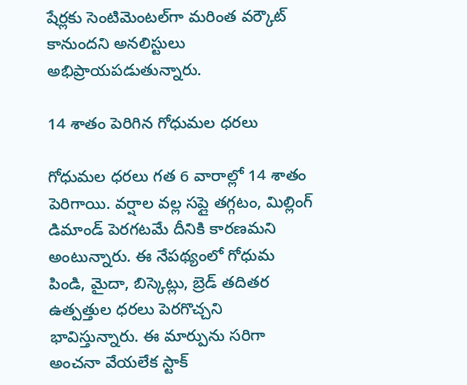షేర్లకు సెంటిమెంటల్‌గా మరింత వర్కౌట్‌ కానుందని అనలిస్టులు అభిప్రాయపడుతున్నారు.

14 శాతం పెరిగిన గోధుమల ధరలు

గోధుమల ధరలు గత 6 వారాల్లో 14 శాతం పెరిగాయి. వర్షాల వల్ల సప్లై తగ్గటం, మిల్లింగ్‌ డిమాండ్‌ పెరగటమే దీనికి కారణమని అంటున్నారు. ఈ నేపథ్యంలో గోధుమ పిండి, మైదా, బిస్కెట్లు, బ్రెడ్‌ తదితర ఉత్పత్తుల ధరలు పెరగొచ్చని భావిస్తున్నారు. ఈ మార్పును సరిగా అంచనా వేయలేక స్టాక్‌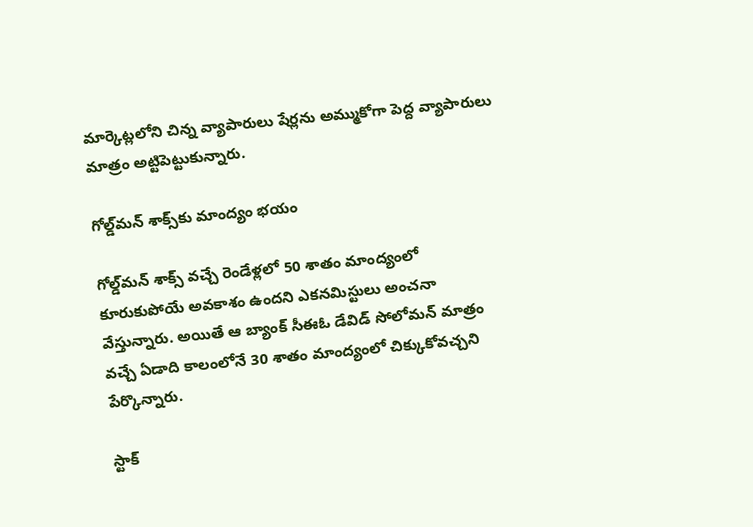మార్కెట్లలోని చిన్న వ్యాపారులు షేర్లను అమ్ముకోగా పెద్ద వ్యాపారులు మాత్రం అట్టిపెట్టుకున్నారు.

గోల్డ్‌మన్‌ శాక్స్‌కు మాంద్యం భయం

గోల్డ్‌మన్‌ శాక్స్‌ వచ్చే రెండేళ్లలో 50 శాతం మాంద్యంలో కూరుకుపోయే అవకాశం ఉందని ఎకనమిస్టులు అంచనా వేస్తున్నారు. అయితే ఆ బ్యాంక్‌ సీఈఓ డేవిడ్‌ సోలోమన్‌ మాత్రం వచ్చే ఏడాది కాలంలోనే 30 శాతం మాంద్యంలో చిక్కుకోవచ్చని పేర్కొన్నారు.

స్టాక్‌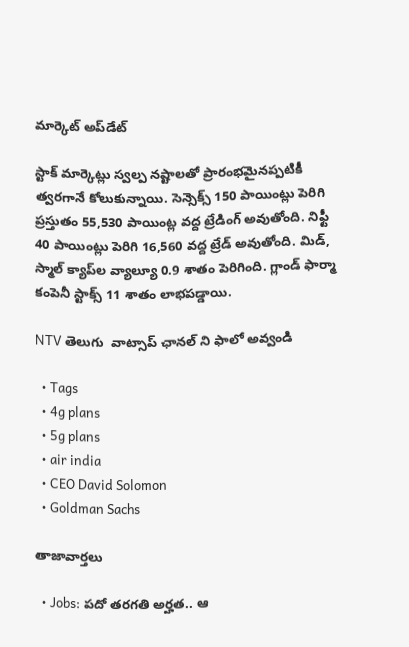మార్కెట్‌ అప్‌డేట్‌

స్టాక్‌ మార్కెట్లు స్వల్ప నష్టాలతో ప్రారంభమైనప్పటికీ త్వరగానే కోలుకున్నాయి. సెన్సెక్స్‌ 150 పాయింట్లు పెరిగి ప్రస్తుతం 55,530 పాయింట్ల వద్ద ట్రేడింగ్‌ అవుతోంది. నిఫ్టీ 40 పాయింట్లు పెరిగి 16,560 వద్ద ట్రేడ్‌ అవుతోంది. మిడ్‌, స్మాల్‌ క్యాప్‌ల వ్యాల్యూ 0.9 శాతం పెరిగింది. గ్లాండ్‌ ఫార్మా కంపెనీ స్టాక్స్‌ 11 శాతం లాభపడ్డాయి.

NTV తెలుగు  వాట్సాప్ ఛానల్ ని ఫాలో అవ్వండి

  • Tags
  • 4g plans
  • 5g plans
  • air india
  • CEO David Solomon
  • Goldman Sachs

తాజావార్తలు

  • Jobs: పదో తరగతి అర్హత.. ఆ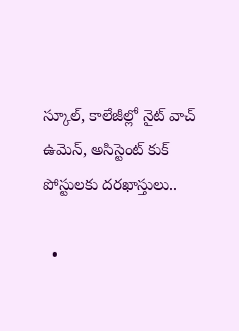స్కూల్, కాలేజీల్లో నైట్ వాచ్ ఉమెన్, అసిస్టెంట్ కుక్ పోస్టులకు దరఖాస్తులు..

  •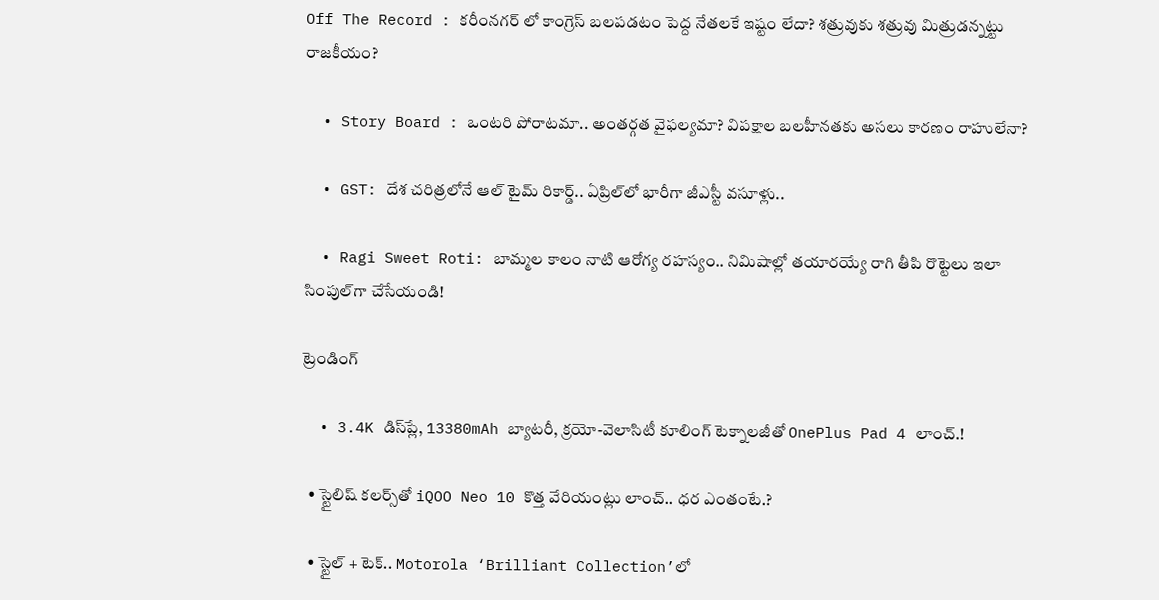Off The Record : కరీంనగర్ లో కాంగ్రెస్ బలపడటం పెద్ద నేతలకే ఇష్టం లేదా? శత్రువుకు శత్రువు మిత్రుడన్నట్టు రాజకీయం?

  • Story Board : ఒంటరి పోరాటమా.. అంతర్గత వైఫల్యమా? విపక్షాల బలహీనతకు అసలు కారణం రాహులేనా?

  • GST: దేశ చరిత్రలోనే ఆల్ టైమ్ రికార్డ్.. ఏప్రిల్‌లో భారీగా జీఎస్టీ వసూళ్లు..

  • Ragi Sweet Roti: బామ్మల కాలం నాటి ఆరోగ్య రహస్యం.. నిమిషాల్లో తయారయ్యే రాగి తీపి రొట్టెలు ఇలా సింపుల్‌గా చేసేయండి!

ట్రెండింగ్‌

  • 3.4K డిస్‌ప్లే, 13380mAh బ్యాటరీ, క్రయో-వెలాసిటీ కూలింగ్ టెక్నాలజీతో OnePlus Pad 4 లాంచ్.!

  • స్టైలిష్ కలర్స్‌తో iQOO Neo 10 కొత్త వేరియంట్లు లాంచ్.. ధర ఎంతంటే.?

  • స్టైల్ + టెక్.. Motorola ‘Brilliant Collection’లో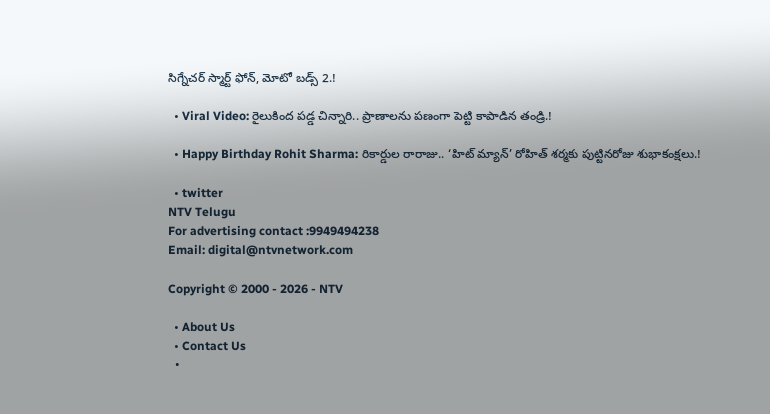సిగ్నేచర్ స్మార్ట్ ఫోన్, మోటో బడ్స్ 2.!

  • Viral Video: రైలుకింద పడ్డ చిన్నారి.. ప్రాణాలను పణంగా పెట్టి కాపాడిన తండ్రి.!

  • Happy Birthday Rohit Sharma: రికార్డుల రారాజు.. ‘హిట్‌ మ్యాన్’ రోహిత్ శర్మకు పుట్టినరోజు శుభాకంక్షలు.!

  • twitter
NTV Telugu
For advertising contact :9949494238
Email: digital@ntvnetwork.com

Copyright © 2000 - 2026 - NTV

  • About Us
  • Contact Us
  •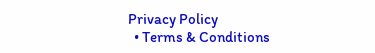Privacy Policy
  • Terms & Conditions